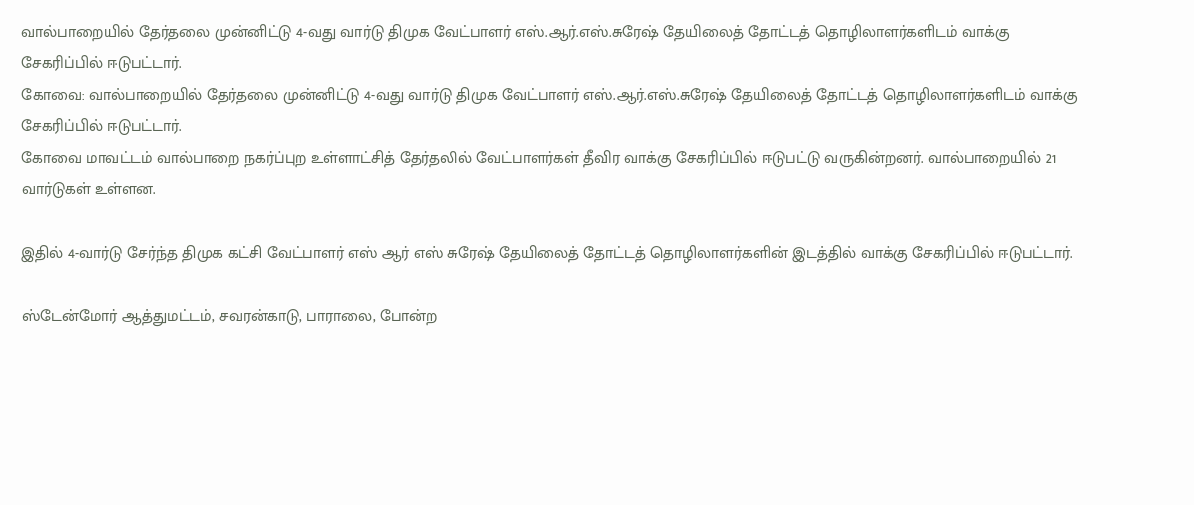வால்பாறையில் தேர்தலை முன்னிட்டு 4-வது வார்டு திமுக வேட்பாளர் எஸ்.ஆர்.எஸ்.சுரேஷ் தேயிலைத் தோட்டத் தொழிலாளர்களிடம் வாக்கு சேகரிப்பில் ஈடுபட்டார்.
கோவை: வால்பாறையில் தேர்தலை முன்னிட்டு 4-வது வார்டு திமுக வேட்பாளர் எஸ்.ஆர்.எஸ்.சுரேஷ் தேயிலைத் தோட்டத் தொழிலாளர்களிடம் வாக்கு சேகரிப்பில் ஈடுபட்டார்.
கோவை மாவட்டம் வால்பாறை நகர்ப்புற உள்ளாட்சித் தேர்தலில் வேட்பாளர்கள் தீவிர வாக்கு சேகரிப்பில் ஈடுபட்டு வருகின்றனர். வால்பாறையில் 21 வார்டுகள் உள்ளன.

இதில் 4-வார்டு சேர்ந்த திமுக கட்சி வேட்பாளர் எஸ் ஆர் எஸ் சுரேஷ் தேயிலைத் தோட்டத் தொழிலாளர்களின் இடத்தில் வாக்கு சேகரிப்பில் ஈடுபட்டார்.

ஸ்டேன்மோர் ஆத்துமட்டம், சவரன்காடு, பாராலை, போன்ற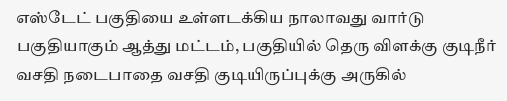எஸ்டேட் பகுதியை உள்ளடக்கிய நாலாவது வார்டு பகுதியாகும் ஆத்து மட்டம், பகுதியில் தெரு விளக்கு குடிநீர் வசதி நடைபாதை வசதி குடியிருப்புக்கு அருகில்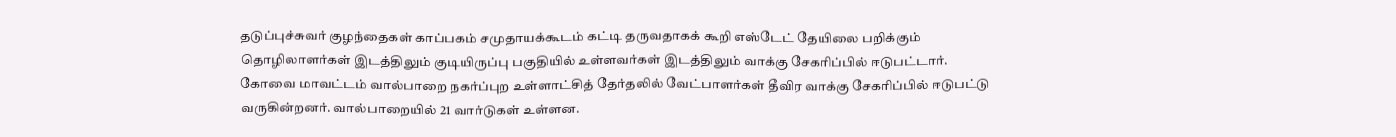தடுப்புச்சுவர் குழந்தைகள் காப்பகம் சமுதாயக்கூடம் கட்டி தருவதாகக் கூறி எஸ்டேட் தேயிலை பறிக்கும் தொழிலாளர்கள் இடத்திலும் குடியிருப்பு பகுதியில் உள்ளவர்கள் இடத்திலும் வாக்கு சேகரிப்பில் ஈடுபட்டார்.
கோவை மாவட்டம் வால்பாறை நகர்ப்புற உள்ளாட்சித் தேர்தலில் வேட்பாளர்கள் தீவிர வாக்கு சேகரிப்பில் ஈடுபட்டு வருகின்றனர். வால்பாறையில் 21 வார்டுகள் உள்ளன.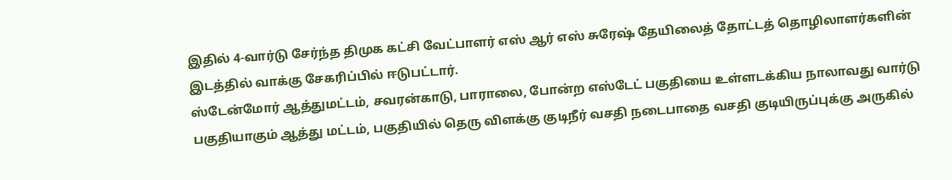இதில் 4-வார்டு சேர்ந்த திமுக கட்சி வேட்பாளர் எஸ் ஆர் எஸ் சுரேஷ் தேயிலைத் தோட்டத் தொழிலாளர்களின் இடத்தில் வாக்கு சேகரிப்பில் ஈடுபட்டார்.
ஸ்டேன்மோர் ஆத்துமட்டம், சவரன்காடு, பாராலை, போன்ற எஸ்டேட் பகுதியை உள்ளடக்கிய நாலாவது வார்டு பகுதியாகும் ஆத்து மட்டம், பகுதியில் தெரு விளக்கு குடிநீர் வசதி நடைபாதை வசதி குடியிருப்புக்கு அருகில்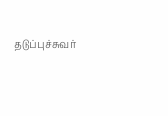தடுப்புச்சுவர்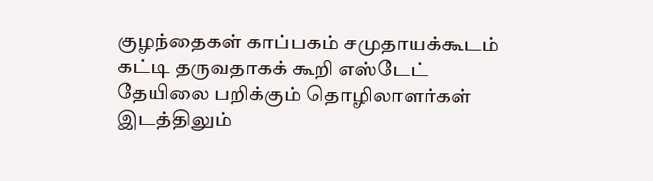குழந்தைகள் காப்பகம் சமுதாயக்கூடம் கட்டி தருவதாகக் கூறி எஸ்டேட் தேயிலை பறிக்கும் தொழிலாளர்கள் இடத்திலும்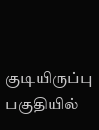குடியிருப்பு பகுதியில்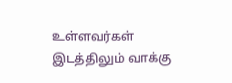உள்ளவர்கள் இடத்திலும் வாக்கு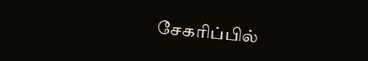சேகரிப்பில்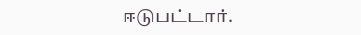ஈடுபட்டார்.